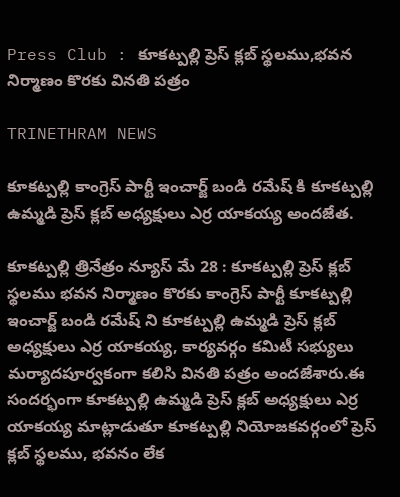Press Club : కూకట్పల్లి ప్రెస్ క్లబ్ స్థలము,భవన నిర్మాణం కొరకు వినతి పత్రం

TRINETHRAM NEWS

కూకట్పల్లి కాంగ్రెస్ పార్టీ ఇంచార్జ్ బండి రమేష్ కి కూకట్పల్లి ఉమ్మడి ప్రెస్ క్లబ్ అధ్యక్షులు ఎర్ర యాకయ్య అందజేత.

కూకట్పల్లి త్రినేత్రం న్యూస్ మే 28 : కూకట్పల్లి ప్రెస్ క్లబ్ స్థలము భవన నిర్మాణం కొరకు కాంగ్రెస్ పార్టీ కూకట్పల్లి ఇంచార్జ్ బండి రమేష్ ని కూకట్పల్లి ఉమ్మడి ప్రెస్ క్లబ్ అధ్యక్షులు ఎర్ర యాకయ్య, కార్యవర్గం కమిటీ సభ్యులు మర్యాదపూర్వకంగా కలిసి వినతి పత్రం అందజేశారు.ఈ సందర్భంగా కూకట్పల్లి ఉమ్మడి ప్రెస్ క్లబ్ అధ్యక్షులు ఎర్ర యాకయ్య మాట్లాడుతూ కూకట్పల్లి నియోజకవర్గంలో ప్రెస్ క్లబ్ స్థలము, భవనం లేక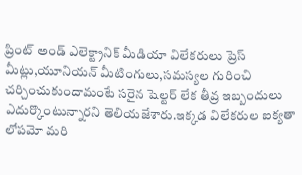ప్రింట్ అండ్ ఎలెక్ట్రానిక్ మీడియా విలేకరులు ప్రెస్ మీట్లు,యూనియన్ మీటింగులు,సమస్యల గురించి చర్చించుకుందామంటే సరైన షెల్టర్ లేక తీవ్ర ఇబ్బందులు ఎదుర్కొంటున్నారని తెలియజేశారు.ఇక్కడ విలేకరుల ఐక్యతా లోపమో మరి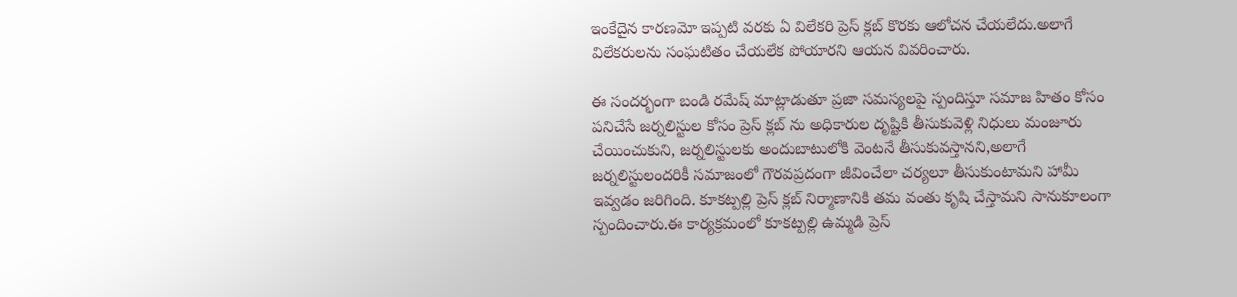ఇంకేదైన కారణమో ఇప్పటి వరకు ఏ విలేకరి ప్రెస్ క్లబ్ కొరకు ఆలోచన చేయలేదు.అలాగే విలేకరులను సంఘటితం చేయలేక పోయారని ఆయన వివరించారు.

ఈ సందర్భంగా బండి రమేష్ మాట్లాడుతూ ప్రజా సమస్యలపై స్పందిస్తూ సమాజ హితం కోసం పనిచేసే జర్నలిస్టుల కోసం ప్రెస్ క్లబ్ ను అధికారుల దృష్టికి తీసుకువెళ్లి నిధులు మంజూరు చేయించుకుని, జర్నలిస్టులకు అందుబాటులోకి వెంటనే తీసుకువస్తానని,అలాగే జర్నలిస్టులందరికీ సమాజంలో గౌరవప్రదంగా జీవించేలా చర్యలూ తీసుకుంటామని హామీ ఇవ్వడం జరిగింది. కూకట్పల్లి ప్రెస్ క్లబ్ నిర్మాణానికి తమ వంతు కృషి చేస్తామని సానుకూలంగా స్పందించారు.ఈ కార్యక్రమంలో కూకట్పల్లి ఉమ్మడి ప్రెస్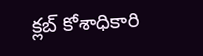క్లబ్ కోశాధికారి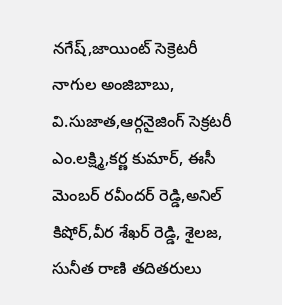నగేష్,జాయింట్ సెక్రెటరీ నాగుల అంజిబాబు, వి.సుజాత,ఆర్గనైజింగ్ సెక్రటరీ ఎం.లక్ష్మి,కర్ణ కుమార్, ఈసీ మెంబర్ రవీందర్ రెడ్డి,అనిల్ కిషోర్,వీర శేఖర్ రెడ్డి, శైలజ, సునీత రాణి తదితరులు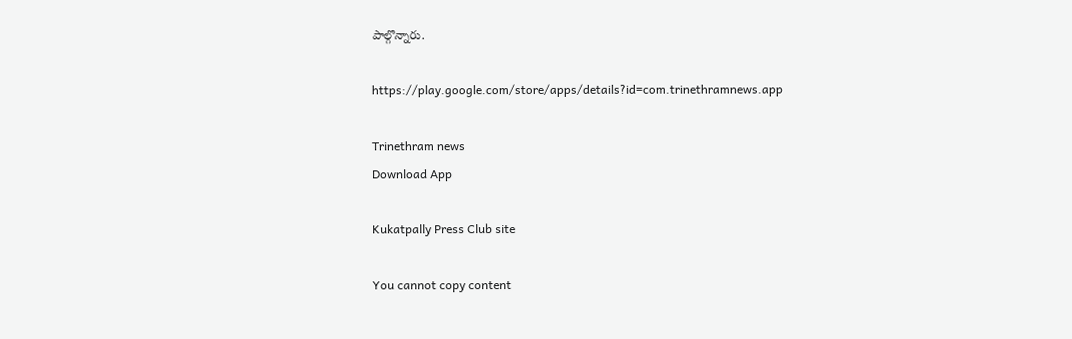పాల్గొన్నారు.

https://play.google.com/store/apps/details?id=com.trinethramnews.app

Trinethram news
Download App

Kukatpally Press Club site

You cannot copy content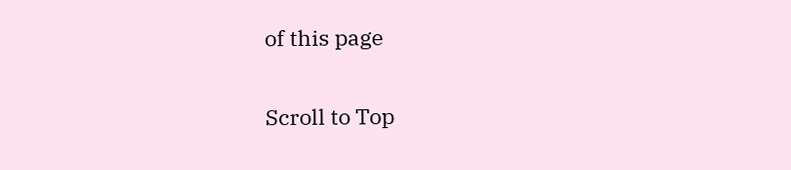of this page

Scroll to Top